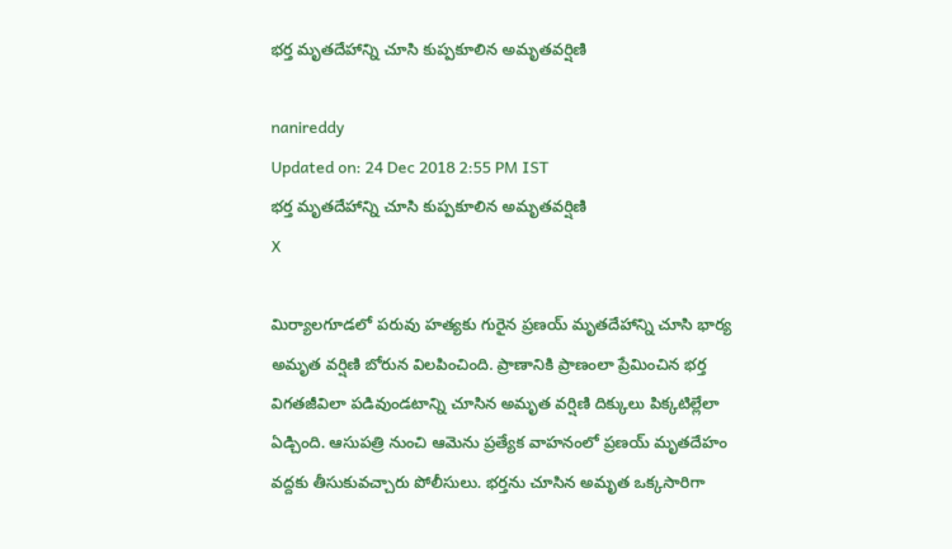భర్త మృతదేహాన్ని చూసి కుప్పకూలిన అమృతవర్షిణి

nanireddy
Updated on: 24 Dec 2018 2:55 PM IST
భర్త మృతదేహాన్ని చూసి కుప్పకూలిన అమృతవర్షిణి
X

మిర్యాలగూడలో పరువు హత్యకు గురైన ప్రణయ్‌ మృతదేహాన్ని చూసి భార్య అమృత వర్షిణి బోరున విలపించింది. ప్రాణానికి ప్రాణంలా ప్రేమించిన భర్త విగతజీవిలా పడివుండటాన్ని చూసిన అమృత వర్షిణి దిక్కులు పిక్కటిల్లేలా ఏడ్చింది. ఆసుపత్రి నుంచి ఆమెను ప్రత్యేక వాహనంలో ప్రణయ్ మృతదేహం వద్దకు తీసుకువచ్చారు పోలీసులు. భర్తను చూసిన అమృత ఒక్కసారిగా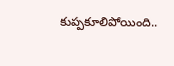కుప్పకూలిపోయింది..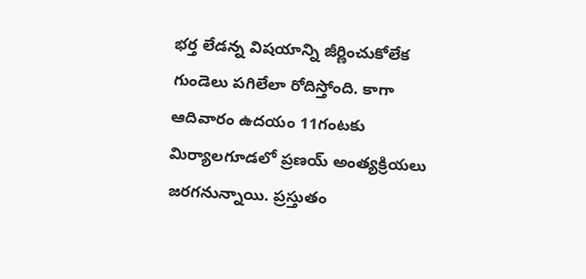భర్త లేడన్న విషయాన్ని జీర్ణించుకోలేక గుండెలు పగిలేలా రోదిస్తోంది. కాగా ఆదివారం ఉదయం 11గంటకు మిర్యాలగూడలో ప్రణయ్ అంత్యక్రియలు జరగనున్నాయి. ప్రస్తుతం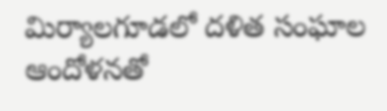మిర్యాలగూడలో దళిత సంఘాల ఆందోళనతో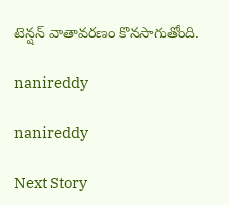టెన్షన్‌ వాతావరణం కొనసాగుతోంది.

nanireddy

nanireddy

Next Story